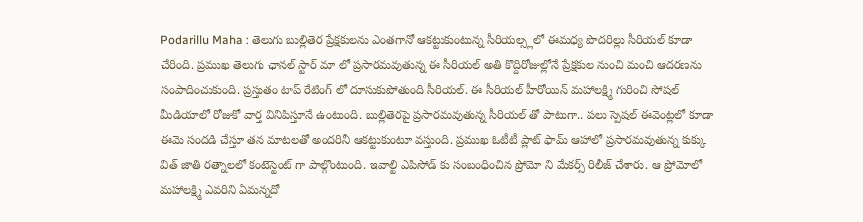Podarillu Maha : తెలుగు బుల్లితెర ప్రేక్షకులను ఎంతగానో ఆకట్టుకుంటున్న సీరియల్స్లలో ఈమధ్య పొదరిల్లు సీరియల్ కూడా చేరింది. ప్రముఖ తెలుగు ఛానల్ స్టార్ మా లో ప్రసారమవుతున్న ఈ సీరియల్ అతి కొద్దిరోజుల్లోనే ప్రేక్షకుల నుంచి మంచి ఆదరణను సంపాదించుకుంది. ప్రస్తుతం టాప్ రేటింగ్ లో దూసుకుపోతుంది సీరియల్. ఈ సీరియల్ హీరోయిన్ మహాలక్ష్మి గురించి సోషల్ మీడియాలో రోజుకో వార్త వినిపిస్తూనే ఉంటుంది. బుల్లితెరపై ప్రసారమవుతున్న సీరియల్ తో పాటుగా.. పలు స్పెషల్ ఈవెంట్లలో కూడా ఈమె సందడి చేస్తూ తన మాటలతో అందరినీ ఆకట్టుకుంటూ వస్తుంది. ప్రముఖ ఓటీటీ ప్లాట్ ఫామ్ ఆహాలో ప్రసారమవుతున్న కుక్కు విత్ జాతి రత్నాలలో కంటెస్టెంట్ గా పాల్గొంటుంది. ఇవాల్టి ఎపిసోడ్ కు సంబంధించిన ప్రోమో ని మేకర్స్ రిలీజ్ చేశారు. ఆ ప్రోమోలో మహాలక్ష్మి ఎవరిని ఏమన్నదో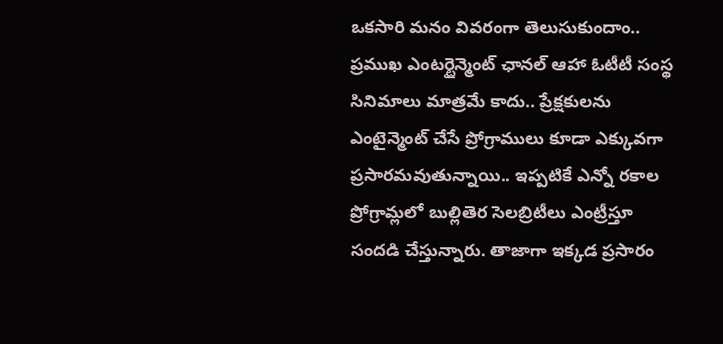ఒకసారి మనం వివరంగా తెలుసుకుందాం..
ప్రముఖ ఎంటర్టైన్మెంట్ ఛానల్ ఆహా ఓటీటీ సంస్థ సినిమాలు మాత్రమే కాదు.. ప్రేక్షకులను ఎంటైన్మెంట్ చేసే ప్రోగ్రాములు కూడా ఎక్కువగా ప్రసారమవుతున్నాయి.. ఇప్పటికే ఎన్నో రకాల ప్రోగ్రామ్లలో బుల్లితెర సెలబ్రిటీలు ఎంట్రీస్తూ సందడి చేస్తున్నారు. తాజాగా ఇక్కడ ప్రసారం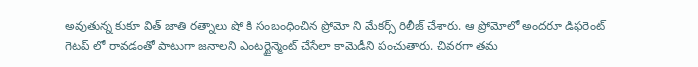అవుతున్న కుకూ విత్ జాతి రత్నాలు షో కి సంబంధించిన ప్రోమో ని మేకర్స్ రిలీజ్ చేశారు. ఆ ప్రోమోలో అందరూ డిఫరెంట్ గెటప్ లో రావడంతో పాటుగా జనాలని ఎంటర్టైన్మెంట్ చేసేలా కామెడీని పంచుతారు. చివరగా తమ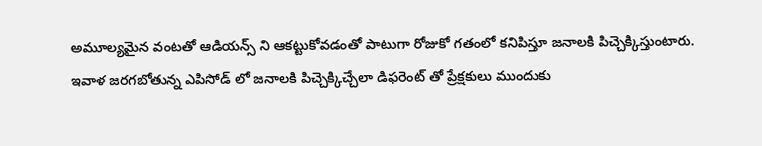అమూల్యమైన వంటతో ఆడియన్స్ ని ఆకట్టుకోవడంతో పాటుగా రోజుకో గతంలో కనిపిస్తూ జనాలకి పిచ్చెక్కిస్తుంటారు. ఇవాళ జరగబోతున్న ఎపిసోడ్ లో జనాలకి పిచ్చెక్కిచ్చేలా డిఫరెంట్ తో ప్రేక్షకులు ముందుకు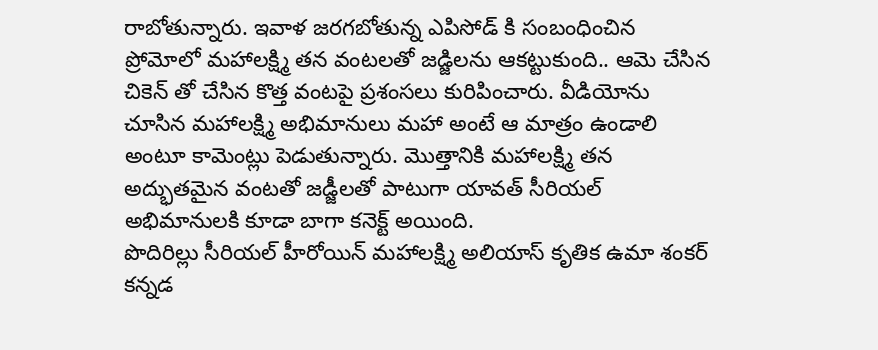రాబోతున్నారు. ఇవాళ జరగబోతున్న ఎపిసోడ్ కి సంబంధించిన ప్రోమోలో మహాలక్ష్మి తన వంటలతో జడ్జిలను ఆకట్టుకుంది.. ఆమె చేసిన చికెన్ తో చేసిన కొత్త వంటపై ప్రశంసలు కురిపించారు. వీడియోను చూసిన మహాలక్ష్మి అభిమానులు మహా అంటే ఆ మాత్రం ఉండాలి అంటూ కామెంట్లు పెడుతున్నారు. మొత్తానికి మహాలక్ష్మి తన అద్భుతమైన వంటతో జడ్జీలతో పాటుగా యావత్ సీరియల్ అభిమానులకి కూడా బాగా కనెక్ట్ అయింది.
పొదిరిల్లు సీరియల్ హీరోయిన్ మహాలక్ష్మి అలియాస్ కృతిక ఉమా శంకర్ కన్నడ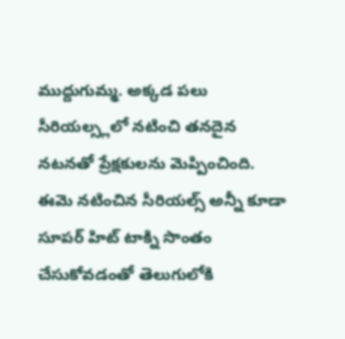ముద్దుగుమ్మ. అక్కడ పలు సీరియల్స్లలో నటించి తనదైన నటనతో ప్రేక్షకులను మెప్పించింది. ఈమె నటించిన సీరియల్స్ అన్నీ కూడా సూపర్ హిట్ టాక్ని సొంతం చేసుకోవడంతో తెలుగులోకి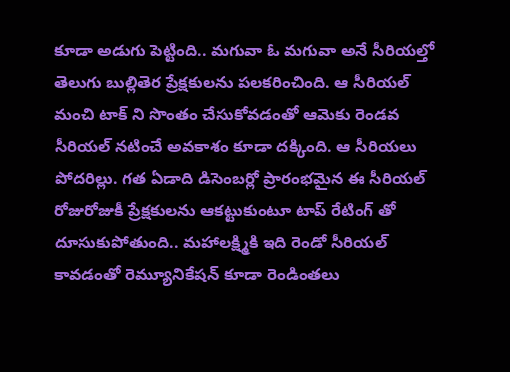కూడా అడుగు పెట్టింది.. మగువా ఓ మగువా అనే సీరియల్తో తెలుగు బుల్లితెర ప్రేక్షకులను పలకరించింది. ఆ సీరియల్ మంచి టాక్ ని సొంతం చేసుకోవడంతో ఆమెకు రెండవ సీరియల్ నటించే అవకాశం కూడా దక్కింది. ఆ సీరియలు పోదరిల్లు. గత ఏడాది డిసెంబర్లో ప్రారంభమైన ఈ సీరియల్ రోజురోజుకీ ప్రేక్షకులను ఆకట్టుకుంటూ టాప్ రేటింగ్ తో దూసుకుపోతుంది.. మహాలక్ష్మికి ఇది రెండో సీరియల్ కావడంతో రెమ్యూనికేషన్ కూడా రెండింతలు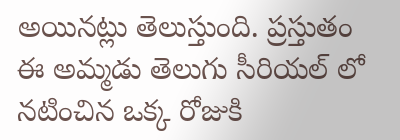అయినట్లు తెలుస్తుంది. ప్రస్తుతం ఈ అమ్మడు తెలుగు సీరియల్ లో నటించిన ఒక్క రోజుకి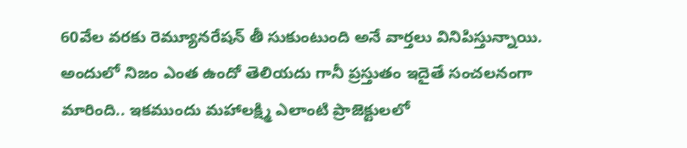60వేల వరకు రెమ్యూనరేషన్ తీ సుకుంటుంది అనే వార్తలు వినిపిస్తున్నాయి. అందులో నిజం ఎంత ఉందో తెలియదు గానీ ప్రస్తుతం ఇదైతే సంచలనంగా మారింది.. ఇకముందు మహాలక్ష్మి ఎలాంటి ప్రాజెక్టులలో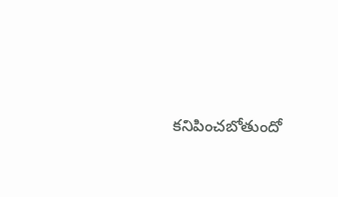కనిపించబోతుందో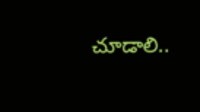చూడాలి..